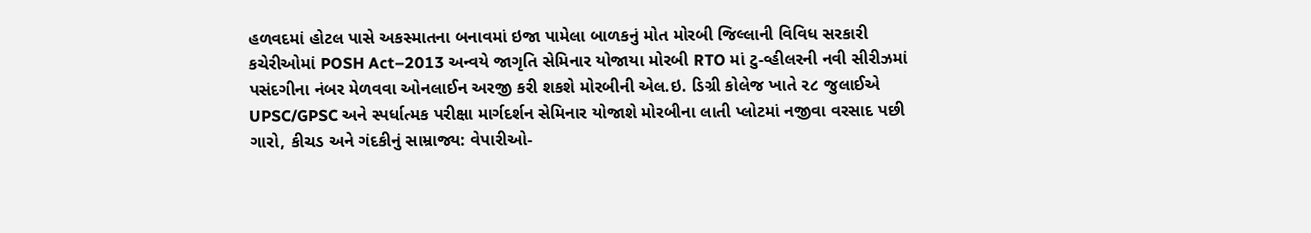હળવદમાં હોટલ પાસે અકસ્માતના બનાવમાં ઇજા પામેલા બાળકનું મોત મોરબી જિલ્લાની વિવિધ સરકારી કચેરીઓમાં POSH Act–2013 અન્વયે જાગૃતિ સેમિનાર યોજાયા મોરબી RTO માં ટુ-વ્હીલરની નવી સીરીઝમાં પસંદગીના નંબર મેળવવા ઓનલાઈન અરજી કરી શકશે મોરબીની એલ.ઇ. ડિગ્રી કોલેજ ખાતે ૨૮ જુલાઈએ UPSC/GPSC અને સ્પર્ધાત્મક પરીક્ષા માર્ગદર્શન સેમિનાર યોજાશે મોરબીના લાતી પ્લોટમાં નજીવા વરસાદ પછી ગારો, કીચડ અને ગંદકીનું સામ્રાજ્ય: વેપારીઓ-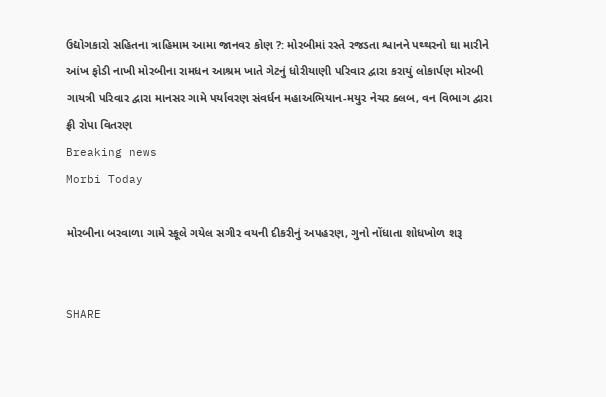ઉદ્યોગકારો સહિતના ત્રાહિમામ આમા જાનવર કોણ ?: મોરબીમાં રસ્તે રજડતા શ્વાનને પથ્થરનો ઘા મારીને આંખ ફોડી નાખી મોરબીના રામધન આશ્રમ ખાતે ગેટનું ધોરીયાણી પરિવાર દ્વારા કરાયું લોકાર્પણ મોરબી ગાયત્રી પરિવાર દ્વારા માનસર ગામે પર્યાવરણ સંવર્ધન મહાઅભિયાન-મયુર નેચર ક્લબ, વન વિભાગ દ્વારા ફ્રી રોપા વિતરણ
Breaking news
Morbi Today

મોરબીના બરવાળા ગામે સ્કૂલે ગયેલ સગીર વયની દીકરીનું અપહરણ, ગુનો નોંધાતા શોધખોળ શરૂ


SHARE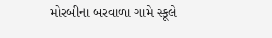મોરબીના બરવાળા ગામે સ્કૂલે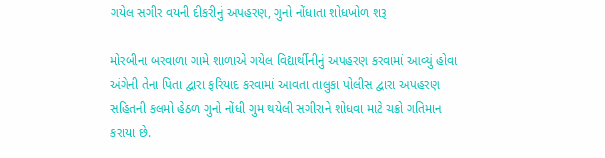ગયેલ સગીર વયની દીકરીનું અપહરણ, ગુનો નોંધાતા શોધખોળ શરૂ

મોરબીના બરવાળા ગામે શાળાએ ગયેલ વિદ્યાર્થીનીનું અપહરણ કરવામાં આવ્યું હોવા અંગેની તેના પિતા દ્વારા ફરિયાદ કરવામાં આવતા તાલુકા પોલીસ દ્વારા અપહરણ સહિતની કલમો હેઠળ ગુનો નોંધી ગુમ થયેલી સગીરાને શોધવા માટે ચક્રો ગતિમાન કરાયા છે.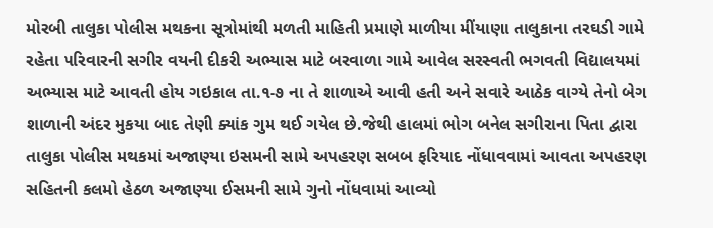મોરબી તાલુકા પોલીસ મથકના સૂત્રોમાંથી મળતી માહિતી પ્રમાણે માળીયા મીંયાણા તાલુકાના તરઘડી ગામે રહેતા પરિવારની સગીર વયની દીકરી અભ્યાસ માટે બરવાળા ગામે આવેલ સરસ્વતી ભગવતી વિદ્યાલયમાં અભ્યાસ માટે આવતી હોય ગઇકાલ તા.૧-૭ ના તે શાળાએ આવી હતી અને સવારે આઠેક વાગ્યે તેનો બેગ શાળાની અંદર મુકયા બાદ તેણી ક્યાંક ગુમ થઈ ગયેલ છે.જેથી હાલમાં ભોગ બનેલ સગીરાના પિતા દ્વારા તાલુકા પોલીસ મથકમાં અજાણ્યા ઇસમની સામે અપહરણ સબબ ફરિયાદ નોંધાવવામાં આવતા અપહરણ સહિતની કલમો હેઠળ અજાણ્યા ઈસમની સામે ગુનો નોંધવામાં આવ્યો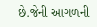છે.જેની આગળની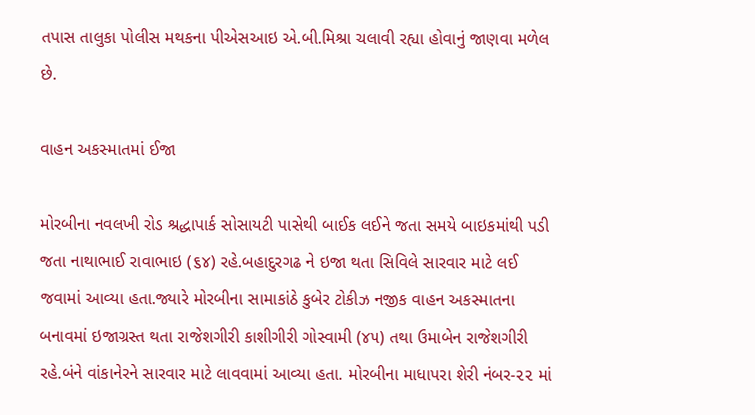તપાસ તાલુકા પોલીસ મથકના પીએસઆઇ એ.બી.મિશ્રા ચલાવી રહ્યા હોવાનું જાણવા મળેલ છે.

વાહન અકસ્માતમાં ઈજા

મોરબીના નવલખી રોડ શ્રદ્ધાપાર્ક સોસાયટી પાસેથી બાઈક લઈને જતા સમયે બાઇકમાંથી પડી જતા નાથાભાઈ રાવાભાઇ (૬૪) રહે.બહાદુરગઢ ને ઇજા થતા સિવિલે સારવાર માટે લઈ જવામાં આવ્યા હતા.જ્યારે મોરબીના સામાકાંઠે કુબેર ટોકીઝ નજીક વાહન અકસ્માતના બનાવમાં ઇજાગ્રસ્ત થતા રાજેશગીરી કાશીગીરી ગોસ્વામી (૪૫) તથા ઉમાબેન રાજેશગીરી રહે.બંને વાંકાનેરને સારવાર માટે લાવવામાં આવ્યા હતા. મોરબીના માધાપરા શેરી નંબર-૨૨ માં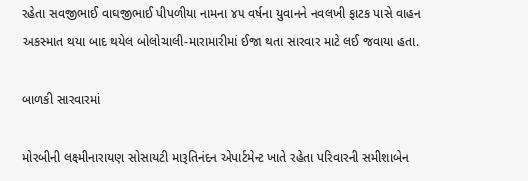રહેતા સવજીભાઈ વાઘજીભાઈ પીપળીયા નામના ૪૫ વર્ષના યુવાનને નવલખી ફાટક પાસે વાહન અકસ્માત થયા બાદ થયેલ બોલોચાલી-મારામારીમાં ઈજા થતા સારવાર માટે લઈ જવાયા હતા.

બાળકી સારવારમાં

મોરબીની લક્ષ્મીનારાયણ સોસાયટી મારૂતિનંદન એપાર્ટમેન્ટ ખાતે રહેતા પરિવારની સમીશાબેન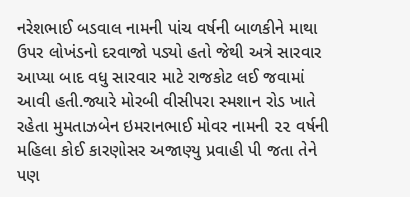નરેશભાઈ બડવાલ નામની પાંચ વર્ષની બાળકીને માથા ઉપર લોખંડનો દરવાજો પડ્યો હતો જેથી અત્રે સારવાર આપ્યા બાદ વધુ સારવાર માટે રાજકોટ લઈ જવામાં આવી હતી.જ્યારે મોરબી વીસીપરા સ્મશાન રોડ ખાતે રહેતા મુમતાઝબેન ઇમરાનભાઈ મોવર નામની ૨૨ વર્ષની મહિલા કોઈ કારણોસર અજાણ્યુ પ્રવાહી પી જતા તેને પણ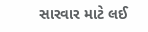સારવાર માટે લઈ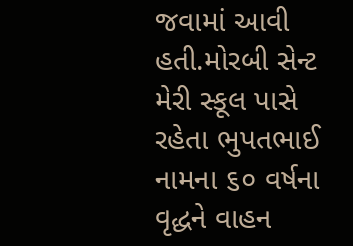જવામાં આવી હતી.મોરબી સેન્ટ મેરી સ્કૂલ પાસે રહેતા ભુપતભાઈ નામના ૬૦ વર્ષના વૃદ્ધને વાહન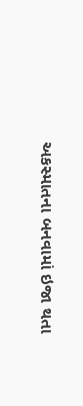અકસ્માતના બનવામાં ઇજા થતા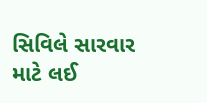સિવિલે સારવાર માટે લઈ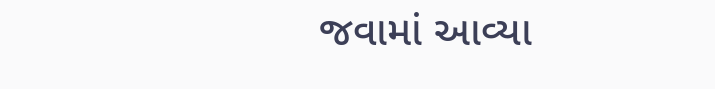જવામાં આવ્યા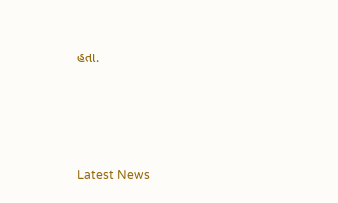હતા.






Latest News